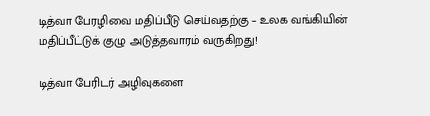டித்வா பேரழிவை மதிப்பீடு செய்வதற்கு – உலக வங்கியின் மதிப்பீட்டுக் குழு அடுத்தவாரம் வருகிறது!

டித்வா பேரிடர் அழிவுகளை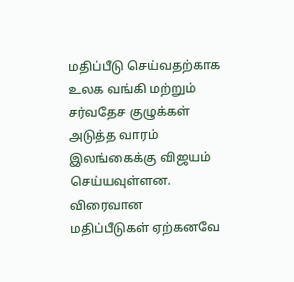மதிப்பீடு செய்வதற்காக உலக வங்கி மற்றும் சர்வதேச குழுக்கள் அடுத்த வாரம் இலங்கைக்கு விஜயம் செய்யவுள்ளன. விரைவான மதிப்பீடுகள் ஏற்கனவே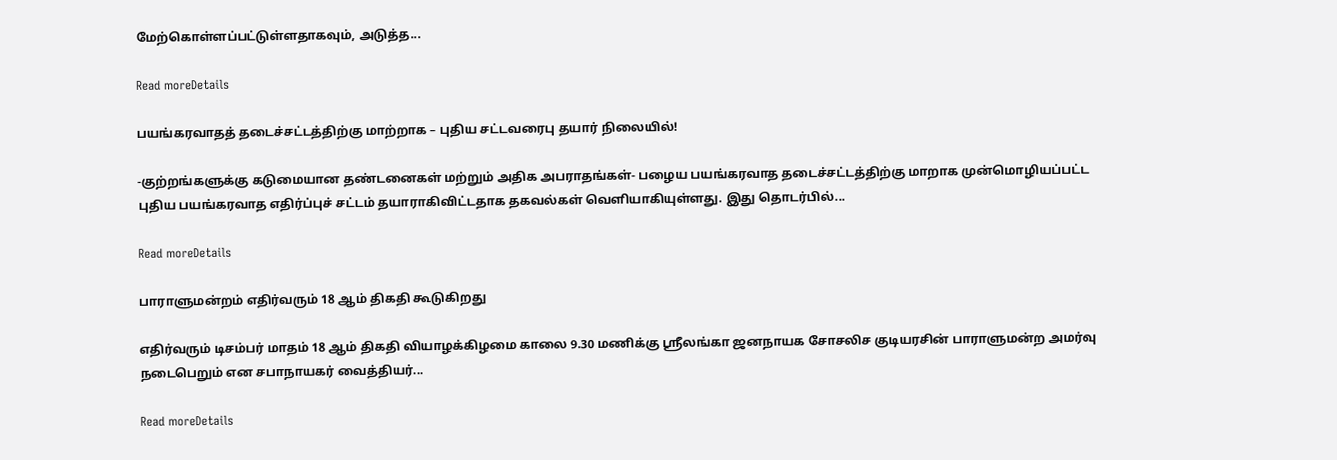மேற்கொள்ளப்பட்டுள்ளதாகவும், அடுத்த...

Read moreDetails

பயங்கரவாதத் தடைச்சட்டத்திற்கு மாற்றாக – புதிய சட்டவரைபு தயார் நிலையில்!

-குற்றங்களுக்கு கடுமையான தண்டனைகள் மற்றும் அதிக அபராதங்கள்- பழைய பயங்கரவாத தடைச்சட்டத்திற்கு மாறாக முன்மொழியப்பட்ட புதிய பயங்கரவாத எதிர்ப்புச் சட்டம் தயாராகிவிட்டதாக தகவல்கள் வெளியாகியுள்ளது. இது தொடர்பில்...

Read moreDetails

பாராளுமன்றம் எதிர்வரும் 18 ஆம் திகதி கூடுகிறது

எதிர்வரும் டிசம்பர் மாதம் 18 ஆம் திகதி வியாழக்கிழமை காலை 9.30 மணிக்கு ஸ்ரீலங்கா ஜனநாயக சோசலிச குடியரசின் பாராளுமன்ற அமர்வு நடைபெறும் என சபாநாயகர் வைத்தியர்...

Read moreDetails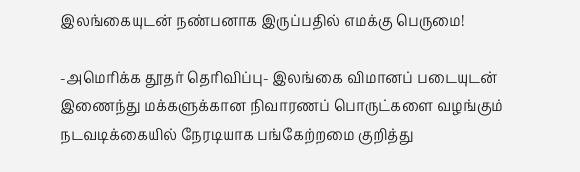இலங்கையுடன் நண்பனாக இருப்பதில் எமக்கு பெருமை!

-அமெரிக்க தூதர் தெரிவிப்பு- இலங்கை விமானப் படையுடன் இணைந்து மக்களுக்கான நிவாரணப் பொருட்களை வழங்கும் நடவடிக்கையில் நேரடியாக பங்கேற்றமை குறித்து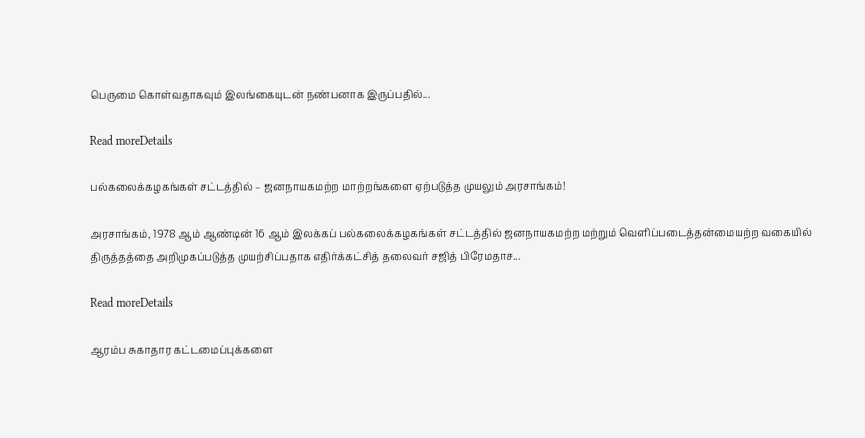பெருமை கொள்வதாகவும் இலங்கையுடன் நண்பனாக இருப்பதில்...

Read moreDetails

பல்கலைக்கழகங்கள் சட்டத்தில் – ஜனநாயகமற்ற மாற்றங்களை ஏற்படுத்த முயலும் அரசாங்கம்!

அரசாங்கம், 1978 ஆம் ஆண்டின் 16 ஆம் இலக்கப் பல்கலைக்கழகங்கள் சட்டத்தில் ஜனநாயகமற்ற மற்றும் வெளிப்படைத்தன்மையற்ற வகையில் திருத்தத்தை அறிமுகப்படுத்த முயற்சிப்பதாக எதிர்க்கட்சித் தலைவர் சஜித் பிரேமதாச...

Read moreDetails

ஆரம்ப சுகாதார கட்டமைப்புக்களை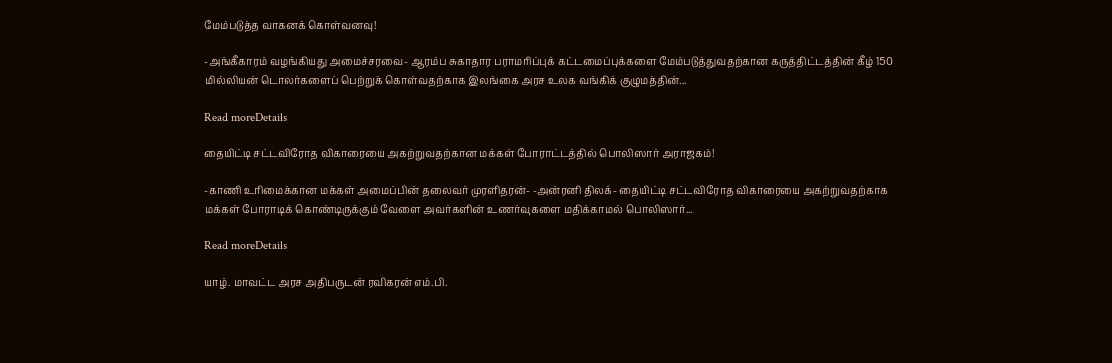மேம்படுத்த வாகனக் கொள்வனவு!

-அங்கீகாரம் வழங்கியது அமைச்சரவை- ஆரம்ப சுகாதார பராமரிப்புக் கட்டமைப்புக்களை மேம்படுத்துவதற்கான கருத்திட்டத்தின் கீழ் 150 மில்லியன் டொலர்களைப் பெற்றுக் கொள்வதற்காக இலங்கை அரச உலக வங்கிக் குழுமத்தின்...

Read moreDetails

தையிட்டி சட்டவிரோத விகாரையை அகற்றுவதற்கான மக்கள் போராட்டத்தில் பொலிஸார் அராஜகம்!

-காணி உரிமைக்கான மக்கள் அமைப்பின் தலைவர் முரளிதரன்- -அன்ரனி திலக்- தையிட்டி சட்டவிரோத விகாரையை அகற்றுவதற்காக மக்கள் போராடிக் கொண்டிருக்கும் வேளை அவர்களின் உணர்வுகளை மதிக்காமல் பொலிஸார்...

Read moreDetails

யாழ். மாவட்ட அரச அதிபருடன் ரவிகரன் எம்.பி.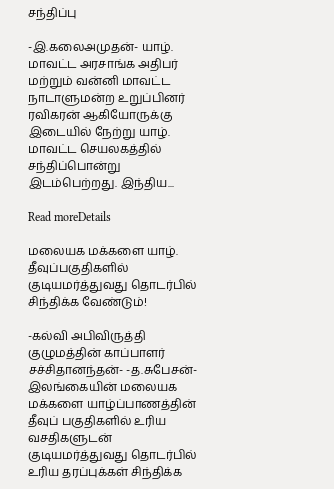சந்திப்பு

-இ.கலைஅமுதன்- யாழ். மாவட்ட அரசாங்க அதிபர் மற்றும் வன்னி மாவட்ட நாடாளுமன்ற உறுப்பினர் ரவிகரன் ஆகியோருக்கு இடையில் நேற்று யாழ். மாவட்ட செயலகத்தில் சந்திப்பொன்று இடம்பெற்றது. இந்திய...

Read moreDetails

மலையக மக்களை யாழ். தீவுப்பகுதிகளில் குடியமர்த்துவது தொடர்பில் சிந்திக்க வேண்டும்!

-கல்வி அபிவிருத்தி குழுமத்தின் காப்பாளர் சச்சிதானந்தன்- -த.சுபேசன்- இலங்கையின் மலையக மக்களை யாழ்ப்பாணத்தின் தீவுப் பகுதிகளில் உரிய வசதிகளுடன் குடியமர்த்துவது தொடர்பில் உரிய தரப்புக்கள் சிந்திக்க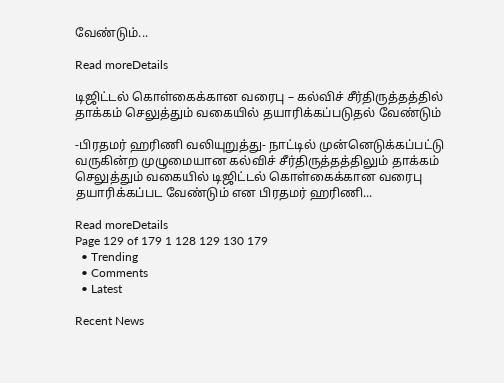வேண்டும்...

Read moreDetails

டிஜிட்டல் கொள்கைக்கான வரைபு – கல்விச் சீர்திருத்தத்தில் தாக்கம் செலுத்தும் வகையில் தயாரிக்கப்படுதல் வேண்டும்

-பிரதமர் ஹரிணி வலியுறுத்து- நாட்டில் முன்னெடுக்கப்பட்டு வருகின்ற முழுமையான கல்விச் சீர்திருத்தத்திலும் தாக்கம் செலுத்தும் வகையில் டிஜிட்டல் கொள்கைக்கான வரைபு தயாரிக்கப்பட வேண்டும் என பிரதமர் ஹரிணி...

Read moreDetails
Page 129 of 179 1 128 129 130 179
  • Trending
  • Comments
  • Latest

Recent News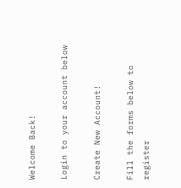Welcome Back!

Login to your account below

Create New Account!

Fill the forms below to register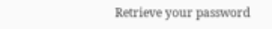Retrieve your password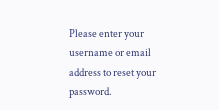Please enter your username or email address to reset your password.